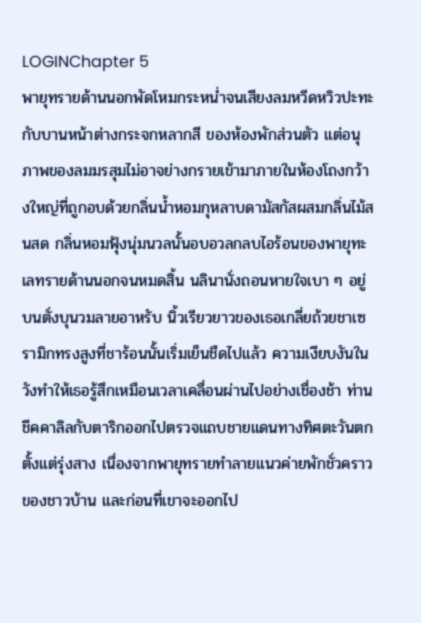LOGINChapter 5
พายุทรายด้านนอกพัดโหมกระหน่ำจนเสียงลมหวีดหวิวปะทะกับบานหน้าต่างกระจกหลากสี ของห้องพักส่วนตัว แต่อนุภาพของลมมรสุมไม่อาจย่างกรายเข้ามาภายในห้องโถงกว้างใหญ่ที่ถูกอบด้วยกลิ่นน้ำหอมกุหลาบดามัสกัสผสมกลิ่นไม้สนสด กลิ่นหอมฟุ้งนุ่มนวลนั้นอบอวลกลบไอร้อนของพายุทะเลทรายด้านนอกจนหมดสิ้น นลินานั่งถอนหายใจเบา ๆ อยู่บนตั่งบุนวมลายอาหรับ นิ้วเรียวยาวของเธอเกลี่ยถ้วยชาเซรามิกทรงสูงที่ชาร้อนนั้นเริ่มเย็นชืดไปแล้ว ความเงียบงันในวังทำให้เธอรู้สึกเหมือนเวลาเคลื่อนผ่านไปอย่างเชื่องช้า ท่านชีคคาลิลกับตาริกออกไปตรวจแถบชายแดนทางทิศตะวันตกตั้งแต่รุ่งสาง เนื่องจากพายุทรายทำลายแนวค่ายพักชั่วคราวของชาวบ้าน และก่อนที่เขาจะออกไป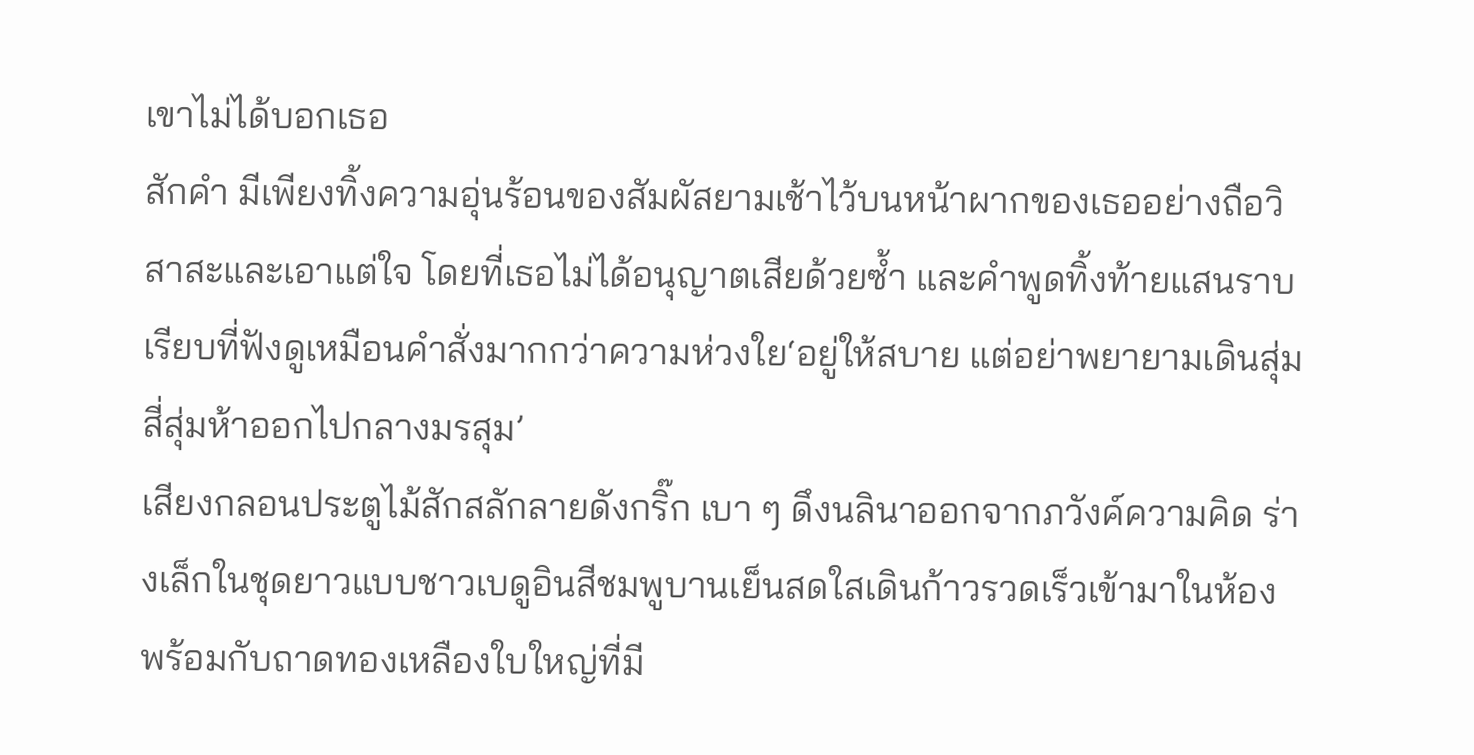เขาไม่ได้บอกเธอ
สักคำ มีเพียงทิ้งความอุ่นร้อนของสัมผัสยามเช้าไว้บนหน้าผากของเธออย่างถือวิสาสะและเอาแต่ใจ โดยที่เธอไม่ได้อนุญาตเสียด้วยซ้ำ และคำพูดทิ้งท้ายแสนราบเรียบที่ฟังดูเหมือนคำสั่งมากกว่าความห่วงใย‘อยู่ให้สบาย แต่อย่าพยายามเดินสุ่มสี่สุ่มห้าออกไปกลางมรสุม’
เสียงกลอนประตูไม้สักสลักลายดังกริ๊ก เบา ๆ ดึงนลินาออกจากภวังค์ความคิด ร่างเล็กในชุดยาวแบบชาวเบดูอินสีชมพูบานเย็นสดใสเดินก้าวรวดเร็วเข้ามาในห้อง พร้อมกับถาดทองเหลืองใบใหญ่ที่มี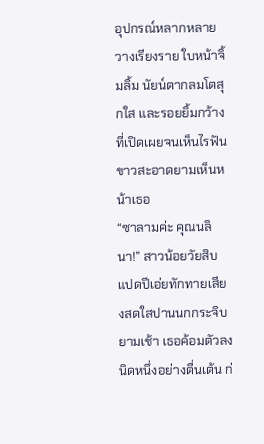อุปกรณ์หลากหลายวางเรียงราย ใบหน้าจิ้มลิ้ม นัยน์ตากลมโตสุกใส และรอยยิ้มกว้างที่เปิดเผยจนเห็นไรฟันขาวสะอาดยามเห็นหน้าเธอ
“ซาลามค่ะ คุณนลินา!” สาวน้อยวัยสิบแปดปีเอ่ยทักทายเสียงสดใสปานนกกระจิบยามเช้า เธอค้อมตัวลงนิดหนึ่งอย่างตื่นเต้น ก่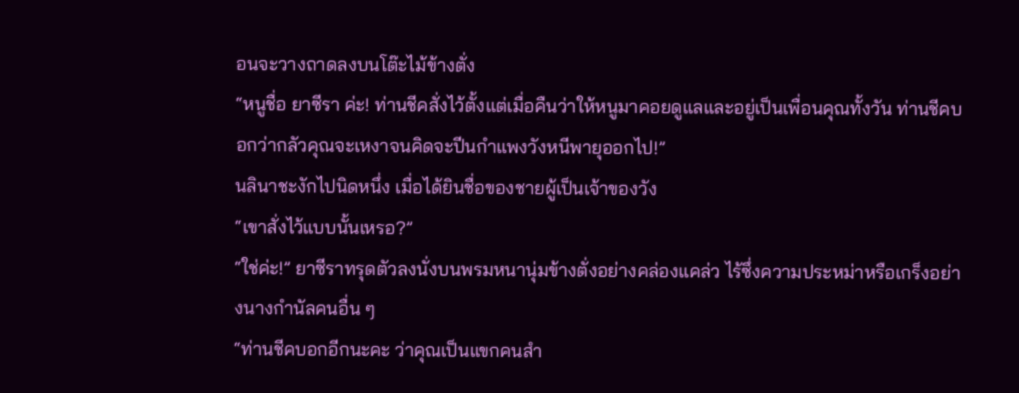อนจะวางถาดลงบนโต๊ะไม้ข้างตั่ง
“หนูชื่อ ยาซีรา ค่ะ! ท่านชีคสั่งไว้ตั้งแต่เมื่อคืนว่าให้หนูมาคอยดูแลและอยู่เป็นเพื่อนคุณทั้งวัน ท่านชีคบอกว่ากลัวคุณจะเหงาจนคิดจะปีนกำแพงวังหนีพายุออกไป!”
นลินาชะงักไปนิดหนึ่ง เมื่อได้ยินชื่อของชายผู้เป็นเจ้าของวัง
“เขาสั่งไว้แบบนั้นเหรอ?”
“ใช่ค่ะ!” ยาซีราทรุดตัวลงนั่งบนพรมหนานุ่มข้างตั่งอย่างคล่องแคล่ว ไร้ซึ่งความประหม่าหรือเกร็งอย่างนางกำนัลคนอื่น ๆ
“ท่านชีคบอกอีกนะคะ ว่าคุณเป็นแขกคนสำ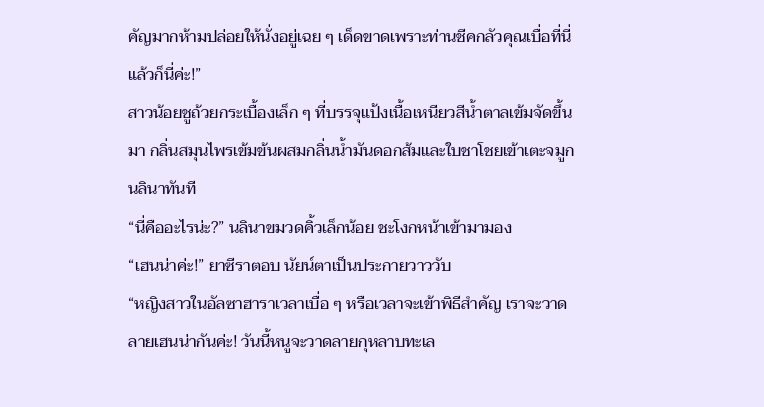คัญมากห้ามปล่อยให้นั่งอยู่เฉย ๆ เด็ดขาดเพราะท่านชีคกลัวคุณเบื่อที่นี่ แล้วก็นี่ค่ะ!”
สาวน้อยชูถ้วยกระเบื้องเล็ก ๆ ที่บรรจุแป้งเนื้อเหนียวสีน้ำตาลเข้มจัดขึ้นมา กลิ่นสมุนไพรเข้มข้นผสมกลิ่นน้ำมันดอกส้มและใบชาโชยเข้าเตะจมูกนลินาทันที
“นี่คืออะไรน่ะ?” นลินาขมวดคิ้วเล็กน้อย ชะโงกหน้าเข้ามามอง
“เฮนน่าค่ะ!” ยาซีราตอบ นัยน์ตาเป็นประกายวาววับ
“หญิงสาวในอัลซาฮาราเวลาเบื่อ ๆ หรือเวลาจะเข้าพิธีสำคัญ เราจะวาดลายเฮนน่ากันค่ะ! วันนี้หนูจะวาดลายกุหลาบทะเล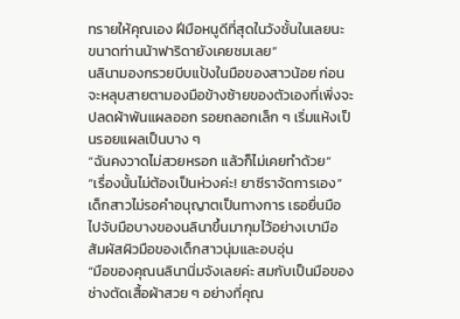ทรายให้คุณเอง ฝีมือหนูดีที่สุดในวังชั้นในเลยนะ ขนาดท่านน้าฟาริดายังเคยชมเลย”
นลินามองกรวยบีบแป้งในมือของสาวน้อย ก่อนจะหลุบสายตามองมือข้างซ้ายของตัวเองที่เพิ่งจะปลดผ้าพันแผลออก รอยถลอกเล็ก ๆ เริ่มแห้งเป็นรอยแผลเป็นบาง ๆ
“ฉันคงวาดไม่สวยหรอก แล้วก็ไม่เคยทำด้วย”
“เรื่องนั้นไม่ต้องเป็นห่วงค่ะ! ยาซีราจัดการเอง” เด็กสาวไม่รอคำอนุญาตเป็นทางการ เธอยื่นมือไปจับมือบางของนลินาขึ้นมากุมไว้อย่างเบามือ สัมผัสผิวมือของเด็กสาวนุ่มและอบอุ่น
“มือของคุณนลินานิ่มจังเลยค่ะ สมกับเป็นมือของช่างตัดเสื้อผ้าสวย ๆ อย่างที่คุณ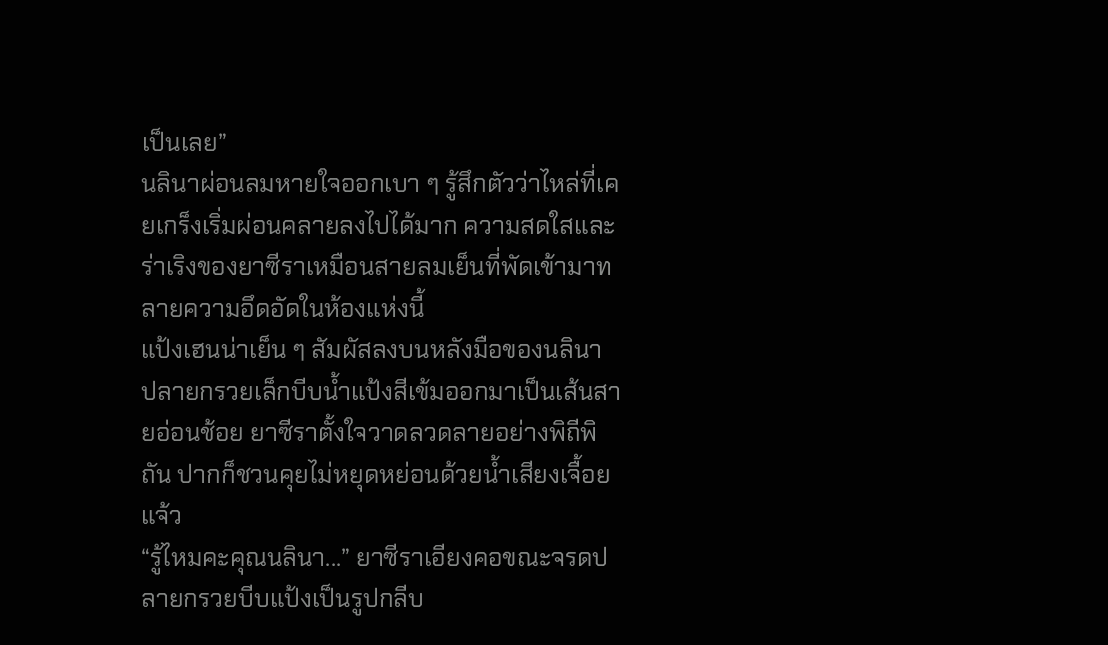เป็นเลย”
นลินาผ่อนลมหายใจออกเบา ๆ รู้สึกตัวว่าไหล่ที่เคยเกร็งเริ่มผ่อนคลายลงไปได้มาก ความสดใสและร่าเริงของยาซีราเหมือนสายลมเย็นที่พัดเข้ามาทลายความอึดอัดในห้องแห่งนี้
แป้งเฮนน่าเย็น ๆ สัมผัสลงบนหลังมือของนลินา ปลายกรวยเล็กบีบน้ำแป้งสีเข้มออกมาเป็นเส้นสายอ่อนช้อย ยาซีราตั้งใจวาดลวดลายอย่างพิถีพิถัน ปากก็ชวนคุยไม่หยุดหย่อนด้วยน้ำเสียงเจื้อยแจ้ว
“รู้ไหมคะคุณนลินา...” ยาซีราเอียงคอขณะจรดปลายกรวยบีบแป้งเป็นรูปกลีบ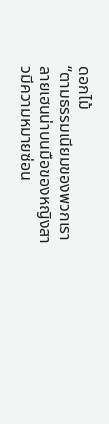ดอกไม้
“ตามธรรมเนียมของพวกเรา ลายเฮนน่าบนมือของหญิงสาวมีความหมายซ่อน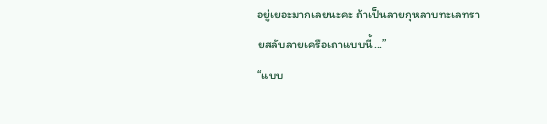อยู่เยอะมากเลยนะคะ ถ้าเป็นลายกุหลาบทะเลทรายสลับลายเครือเถาแบบนี้...”
“แบบ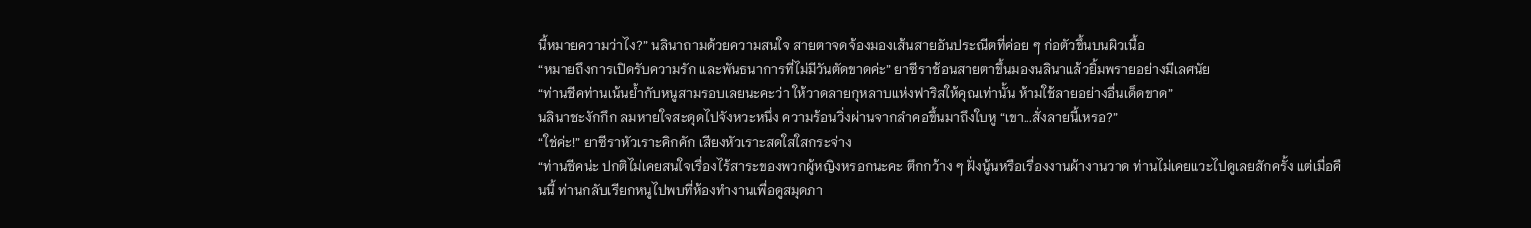นี้หมายความว่าไง?” นลินาถามด้วยความสนใจ สายตาจดจ้องมองเส้นสายอันประณีตที่ค่อย ๆ ก่อตัวขึ้นบนผิวเนื้อ
“หมายถึงการเปิดรับความรัก และพันธนาการที่ไม่มีวันตัดขาดค่ะ” ยาซีราช้อนสายตาขึ้นมองนลินาแล้วยิ้มพรายอย่างมีเลศนัย
“ท่านชีคท่านเน้นย้ำกับหนูสามรอบเลยนะคะว่า ให้วาดลายกุหลาบแห่งฟาริสให้คุณเท่านั้น ห้ามใช้ลายอย่างอื่นเด็ดขาด”
นลินาชะงักกึก ลมหายใจสะดุดไปจังหวะหนึ่ง ความร้อนวิ่งผ่านจากลำคอขึ้นมาถึงใบหู “เขา...สั่งลายนี้เหรอ?”
“ใช่ค่ะ!” ยาซีราหัวเราะคิกคัก เสียงหัวเราะสดใสใสกระจ่าง
“ท่านชีคน่ะ ปกติไม่เคยสนใจเรื่องไร้สาระของพวกผู้หญิงหรอกนะคะ ตึกกว้าง ๆ ฝั่งนู้นหรือเรื่องงานผ้างานวาด ท่านไม่เคยแวะไปดูเลยสักครั้ง แต่เมื่อคืนนี้ ท่านกลับเรียกหนูไปพบที่ห้องทำงานเพื่อดูสมุดภา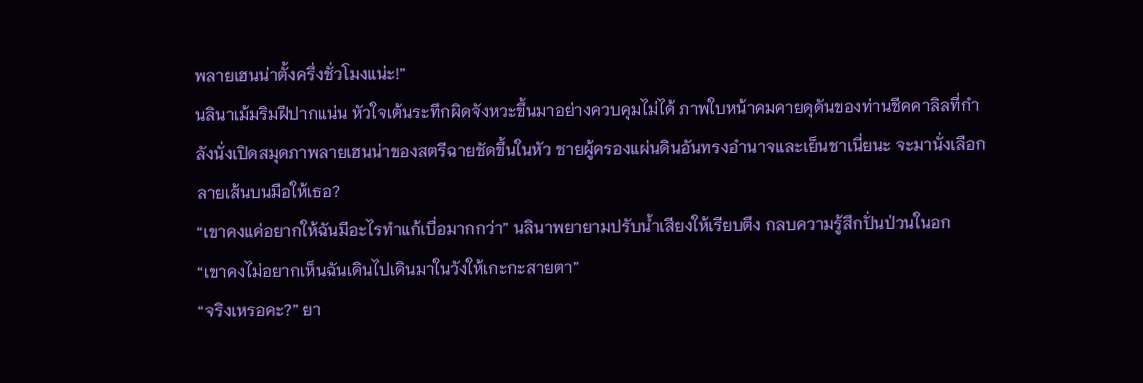พลายเฮนน่าตั้งครึ่งชั่วโมงแน่ะ!”
นลินาเม้มริมฝีปากแน่น หัวใจเต้นระทึกผิดจังหวะขึ้นมาอย่างควบคุมไม่ได้ ภาพใบหน้าคมคายดุดันของท่านชีคคาลิลที่กำลังนั่งเปิดสมุดภาพลายเฮนน่าของสตรีฉายชัดขึ้นในหัว ชายผู้ครองแผ่นดินอันทรงอำนาจและเย็นชาเนี่ยนะ จะมานั่งเลือกลายเส้นบนมือให้เธอ?
“เขาคงแค่อยากให้ฉันมีอะไรทำแก้เบื่อมากกว่า” นลินาพยายามปรับน้ำเสียงให้เรียบตึง กลบความรู้สึกปั่นป่วนในอก
“เขาคงไม่อยากเห็นฉันเดินไปเดินมาในวังให้เกะกะสายตา”
“จริงเหรอคะ?” ยา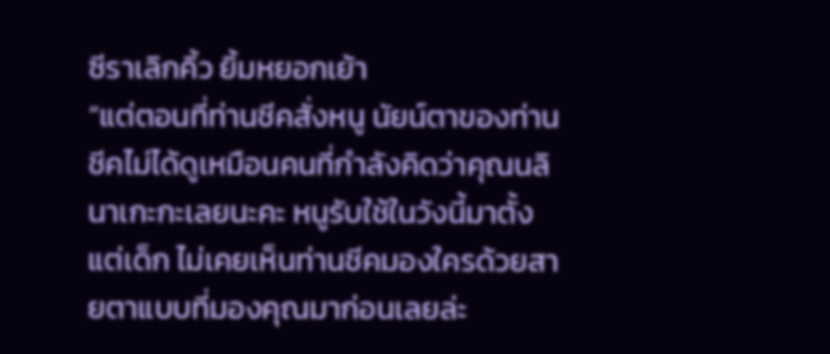ซีราเลิกคิ้ว ยิ้มหยอกเย้า
“แต่ตอนที่ท่านชีคสั่งหนู นัยน์ตาของท่านชีคไม่ได้ดูเหมือนคนที่กำลังคิดว่าคุณนลินาเกะกะเลยนะคะ หนูรับใช้ในวังนี้มาตั้งแต่เด็ก ไม่เคยเห็นท่านชีคมองใครด้วยสายตาแบบที่มองคุณมาก่อนเลยล่ะ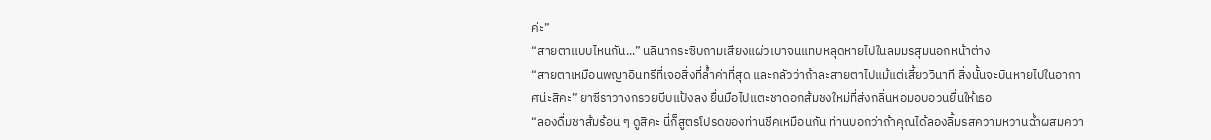ค่ะ”
“สายตาแบบไหนกัน...” นลินากระซิบถามเสียงแผ่วเบาจนแทบหลุดหายไปในลมมรสุมนอกหน้าต่าง
“สายตาเหมือนพญาอินทรีที่เจอสิ่งที่ล้ำค่าที่สุด และกลัวว่าถ้าละสายตาไปแม้แต่เสี้ยววินาที สิ่งนั้นจะบินหายไปในอากาศน่ะสิคะ” ยาซีราวางกรวยบีบแป้งลง ยื่นมือไปแตะชาดอกส้มชงใหม่ที่ส่งกลิ่นหอมอบอวนยื่นให้เธอ
“ลองดื่มชาส้มร้อน ๆ ดูสิคะ นี่ก็สูตรโปรดของท่านชีคเหมือนกัน ท่านบอกว่าถ้าคุณได้ลองลิ้มรสความหวานฉ่ำผสมควา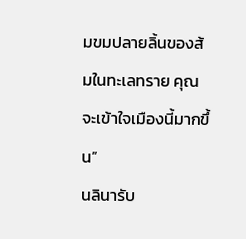มขมปลายลิ้นของส้มในทะเลทราย คุณจะเข้าใจเมืองนี้มากขึ้น”
นลินารับ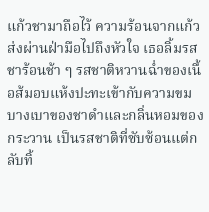แก้วชามาถือไว้ ความร้อนจากแก้วส่งผ่านฝ่ามือไปถึงหัวใจ เธอลิ้มรสชาร้อนช้า ๆ รสชาติหวานฉ่ำของเนื้อส้มอบแห้งปะทะเข้ากับความขมบางเบาของชาดำและกลิ่นหอมของกระวาน เป็นรสชาติที่ซับซ้อนแต่กลับทิ้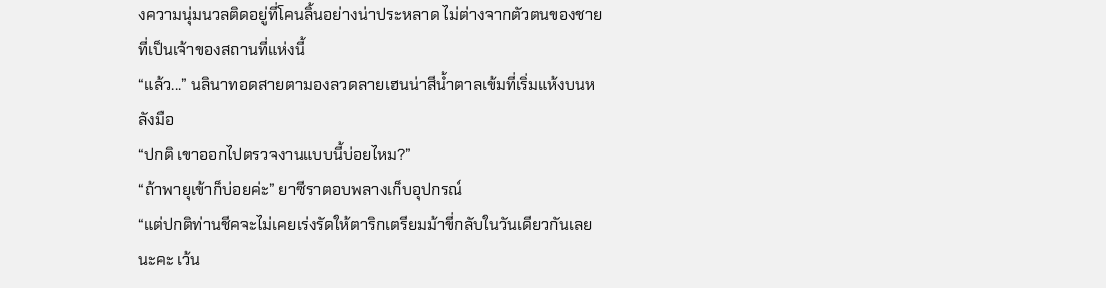งความนุ่มนวลติดอยู่ที่โคนลิ้นอย่างน่าประหลาด ไม่ต่างจากตัวตนของชายที่เป็นเจ้าของสถานที่แห่งนี้
“แล้ว...” นลินาทอดสายตามองลวดลายเฮนน่าสีน้ำตาลเข้มที่เริ่มแห้งบนหลังมือ
“ปกติ เขาออกไปตรวจงานแบบนี้บ่อยไหม?”
“ถ้าพายุเข้าก็บ่อยค่ะ” ยาซีราตอบพลางเก็บอุปกรณ์
“แต่ปกติท่านชีคจะไม่เคยเร่งรัดให้ตาริกเตรียมม้าขี่กลับในวันเดียวกันเลยนะคะ เว้น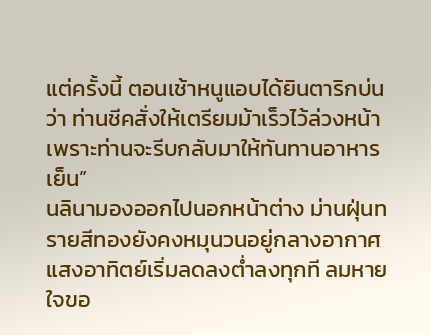แต่ครั้งนี้ ตอนเช้าหนูแอบได้ยินตาริกบ่นว่า ท่านชีคสั่งให้เตรียมม้าเร็วไว้ล่วงหน้า เพราะท่านจะรีบกลับมาให้ทันทานอาหารเย็น”
นลินามองออกไปนอกหน้าต่าง ม่านฝุ่นทรายสีทองยังคงหมุนวนอยู่กลางอากาศ แสงอาทิตย์เริ่มลดลงต่ำลงทุกที ลมหายใจขอ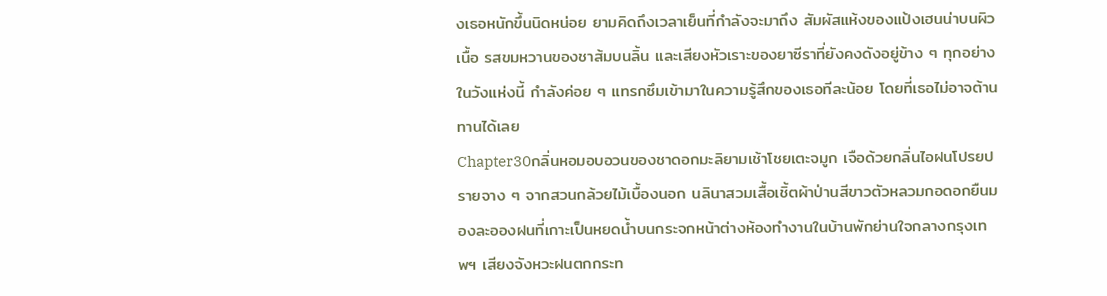งเธอหนักขึ้นนิดหน่อย ยามคิดถึงเวลาเย็นที่กำลังจะมาถึง สัมผัสแห้งของแป้งเฮนน่าบนผิวเนื้อ รสขมหวานของชาส้มบนลิ้น และเสียงหัวเราะของยาซีราที่ยังคงดังอยู่ข้าง ๆ ทุกอย่างในวังแห่งนี้ กำลังค่อย ๆ แทรกซึมเข้ามาในความรู้สึกของเธอทีละน้อย โดยที่เธอไม่อาจต้านทานได้เลย
Chapter30กลิ่นหอมอบอวนของชาดอกมะลิยามเช้าโชยเตะจมูก เจือด้วยกลิ่นไอฝนโปรยปรายจาง ๆ จากสวนกล้วยไม้เบื้องนอก นลินาสวมเสื้อเชิ้ตผ้าป่านสีขาวตัวหลวมกอดอกยืนมองละอองฝนที่เกาะเป็นหยดน้ำบนกระจกหน้าต่างห้องทำงานในบ้านพักย่านใจกลางกรุงเทพฯ เสียงจังหวะฝนตกกระท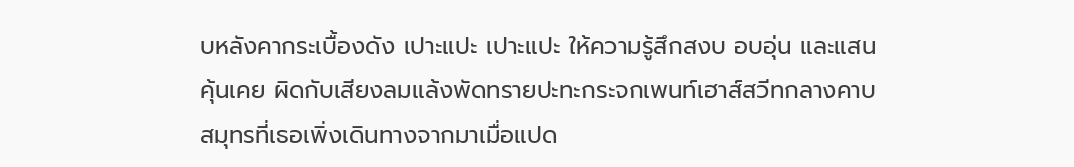บหลังคากระเบื้องดัง เปาะแปะ เปาะแปะ ให้ความรู้สึกสงบ อบอุ่น และแสนคุ้นเคย ผิดกับเสียงลมแล้งพัดทรายปะทะกระจกเพนท์เฮาส์สวีทกลางคาบสมุทรที่เธอเพิ่งเดินทางจากมาเมื่อแปด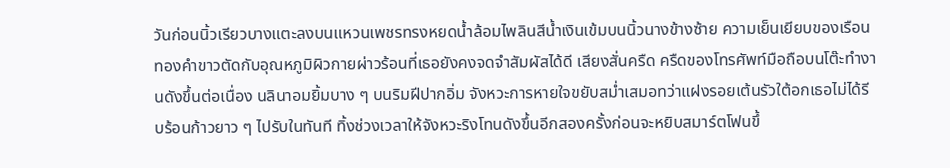วันก่อนนิ้วเรียวบางแตะลงบนแหวนเพชรทรงหยดน้ำล้อมไพลินสีน้ำเงินเข้มบนนิ้วนางข้างซ้าย ความเย็นเยียบของเรือนทองคำขาวตัดกับอุณหภูมิผิวกายผ่าวร้อนที่เธอยังคงจดจำสัมผัสได้ดี เสียงสั่นครืด ครืดของโทรศัพท์มือถือบนโต๊ะทำงานดังขึ้นต่อเนื่อง นลินาอมยิ้มบาง ๆ บนริมฝีปากอิ่ม จังหวะการหายใจขยับสม่ำเสมอทว่าแฝงรอยเต้นรัวใต้อกเธอไม่ได้รีบร้อนก้าวยาว ๆ ไปรับในทันที ทิ้งช่วงเวลาให้จังหวะริงโทนดังขึ้นอีกสองครั้งก่อนจะหยิบสมาร์ตโฟนขึ้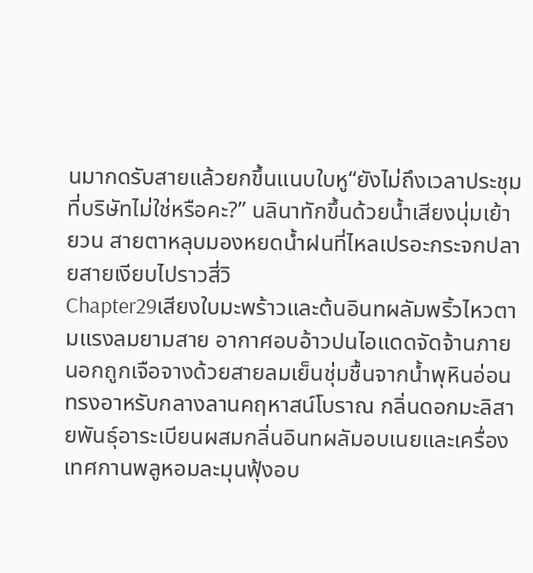นมากดรับสายแล้วยกขึ้นแนบใบหู“ยังไม่ถึงเวลาประชุมที่บริษัทไม่ใช่หรือคะ?” นลินาทักขึ้นด้วยน้ำเสียงนุ่มเย้ายวน สายตาหลุบมองหยดน้ำฝนที่ไหลเปรอะกระจกปลายสายเงียบไปราวสี่วิ
Chapter29เสียงใบมะพร้าวและต้นอินทผลัมพริ้วไหวตามแรงลมยามสาย อากาศอบอ้าวปนไอแดดจัดจ้านภายนอกถูกเจือจางด้วยสายลมเย็นชุ่มชื้นจากน้ำพุหินอ่อนทรงอาหรับกลางลานคฤหาสน์โบราณ กลิ่นดอกมะลิสายพันธุ์อาระเบียนผสมกลิ่นอินทผลัมอบเนยและเครื่องเทศกานพลูหอมละมุนฟุ้งอบ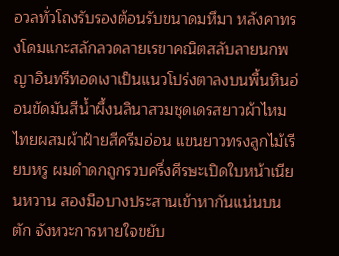อวลทั่วโถงรับรองต้อนรับขนาดมหึมา หลังคาทรงโดมแกะสลักลวดลายเรขาคณิตสลับลายนกพญาอินทรีทอดเงาเป็นแนวโปร่งตาลงบนพื้นหินอ่อนขัดมันสีน้ำผึ้งนลินาสวมชุดเดรสยาวผ้าไหมไทยผสมผ้าฝ้ายสีครีมอ่อน แขนยาวทรงลูกไม้เรียบหรู ผมดำดกถูกรวบครึ่งศีรษะเปิดใบหน้าเนียนหวาน สองมือบางประสานเข้าหากันแน่นบนตัก จังหวะการหายใจขยับ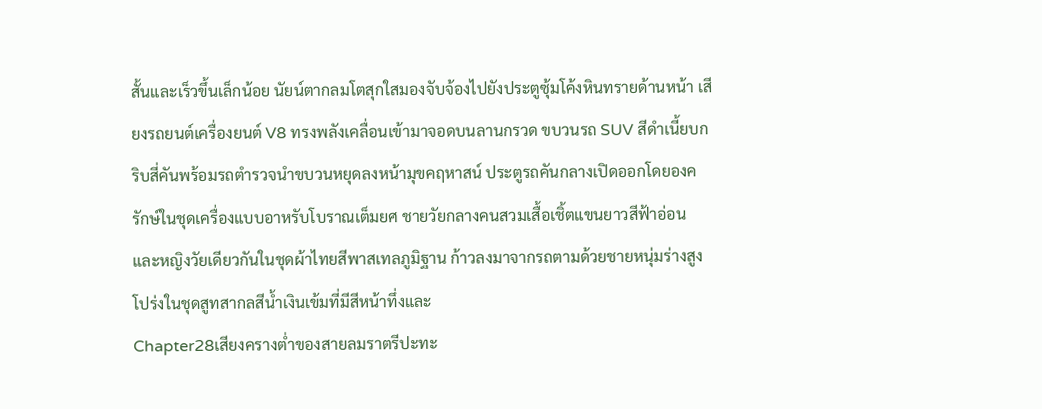สั้นและเร็วขึ้นเล็กน้อย นัยน์ตากลมโตสุกใสมองจับจ้องไปยังประตูซุ้มโค้งหินทรายด้านหน้า เสียงรถยนต์เครื่องยนต์ V8 ทรงพลังเคลื่อนเข้ามาจอดบนลานกรวด ขบวนรถ SUV สีดำเนี้ยบกริบสี่คันพร้อมรถตำรวจนำขบวนหยุดลงหน้ามุขคฤหาสน์ ประตูรถคันกลางเปิดออกโดยองครักษ์ในชุดเครื่องแบบอาหรับโบราณเต็มยศ ชายวัยกลางคนสวมเสื้อเชิ้ตแขนยาวสีฟ้าอ่อนและหญิงวัยเดียวกันในชุดผ้าไทยสีพาสเทลภูมิฐาน ก้าวลงมาจากรถตามด้วยชายหนุ่มร่างสูงโปร่งในชุดสูทสากลสีน้ำเงินเข้มที่มีสีหน้าทึ่งและ
Chapter28เสียงครางต่ำของสายลมราตรีปะทะ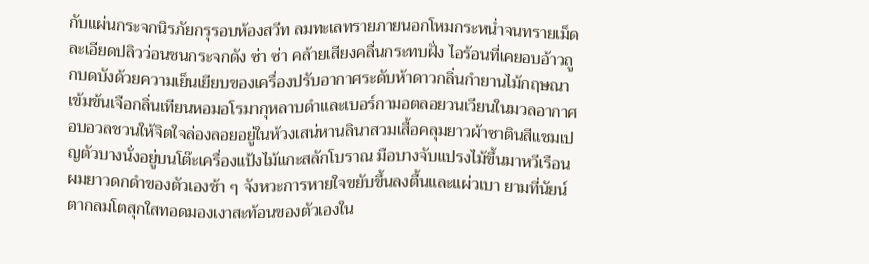กับแผ่นกระจกนิรภัยกรุรอบห้องสวีท ลมทะเลทรายภายนอกโหมกระหน่ำจนทรายเม็ดละเอียดปลิวว่อนชนกระจกดัง ซ่า ซ่า คล้ายเสียงคลื่นกระทบฝั่ง ไอร้อนที่เคยอบอ้าวถูกบดบังด้วยความเย็นเยียบของเครื่องปรับอากาศระดับห้าดาวกลิ่นกำยานไม้กฤษณาเข้มข้นเจือกลิ่นเทียนหอมอโรมากุหลาบดำและเบอร์กามอตลอยวนเวียนในมวลอากาศ อบอวลชวนให้จิตใจล่องลอยอยู่ในห้วงเสน่หานลินาสวมเสื้อคลุมยาวผ้าซาตินสีแชมเปญตัวบางนั่งอยู่บนโต๊ะเครื่องแป้งไม้แกะสลักโบราณ มือบางจับแปรงไม้ขึ้นมาหวีเรือนผมยาวดกดำของตัวเองช้า ๆ จังหวะการหายใจขยับขึ้นลงตื้นและแผ่วเบา ยามที่นัยน์ตากลมโตสุกใสทอดมองเงาสะท้อนของตัวเองใน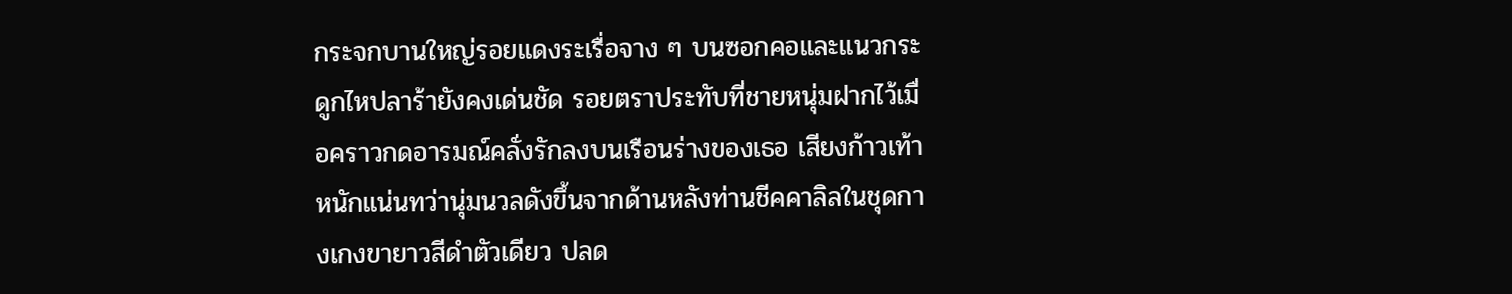กระจกบานใหญ่รอยแดงระเรื่อจาง ๆ บนซอกคอและแนวกระดูกไหปลาร้ายังคงเด่นชัด รอยตราประทับที่ชายหนุ่มฝากไว้เมื่อคราวกดอารมณ์คลั่งรักลงบนเรือนร่างของเธอ เสียงก้าวเท้าหนักแน่นทว่านุ่มนวลดังขึ้นจากด้านหลังท่านชีคคาลิลในชุดกางเกงขายาวสีดำตัวเดียว ปลด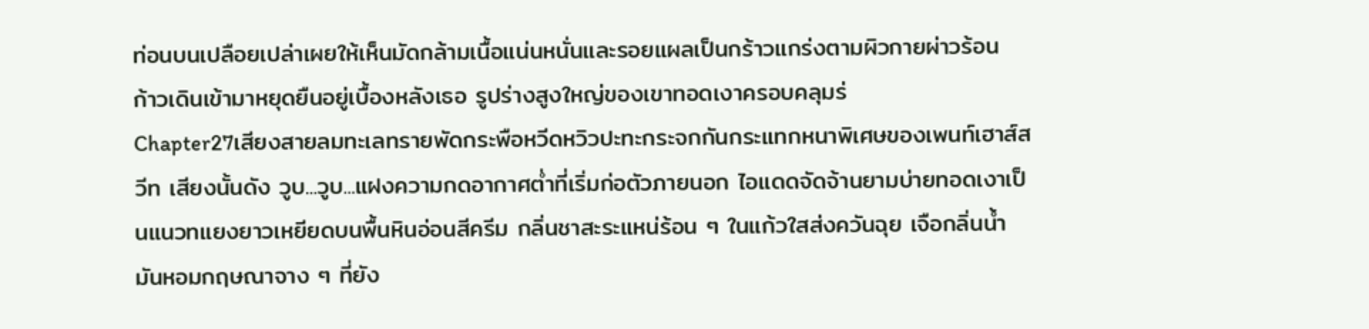ท่อนบนเปลือยเปล่าเผยให้เห็นมัดกล้ามเนื้อแน่นหนั่นและรอยแผลเป็นกร้าวแกร่งตามผิวกายผ่าวร้อน ก้าวเดินเข้ามาหยุดยืนอยู่เบื้องหลังเธอ รูปร่างสูงใหญ่ของเขาทอดเงาครอบคลุมร่
Chapter27เสียงสายลมทะเลทรายพัดกระพือหวีดหวิวปะทะกระจกกันกระแทกหนาพิเศษของเพนท์เฮาส์สวีท เสียงนั้นดัง วูบ...วูบ...แฝงความกดอากาศต่ำที่เริ่มก่อตัวภายนอก ไอแดดจัดจ้านยามบ่ายทอดเงาเป็นแนวทแยงยาวเหยียดบนพื้นหินอ่อนสีครีม กลิ่นชาสะระแหน่ร้อน ๆ ในแก้วใสส่งควันฉุย เจือกลิ่นน้ำมันหอมกฤษณาจาง ๆ ที่ยัง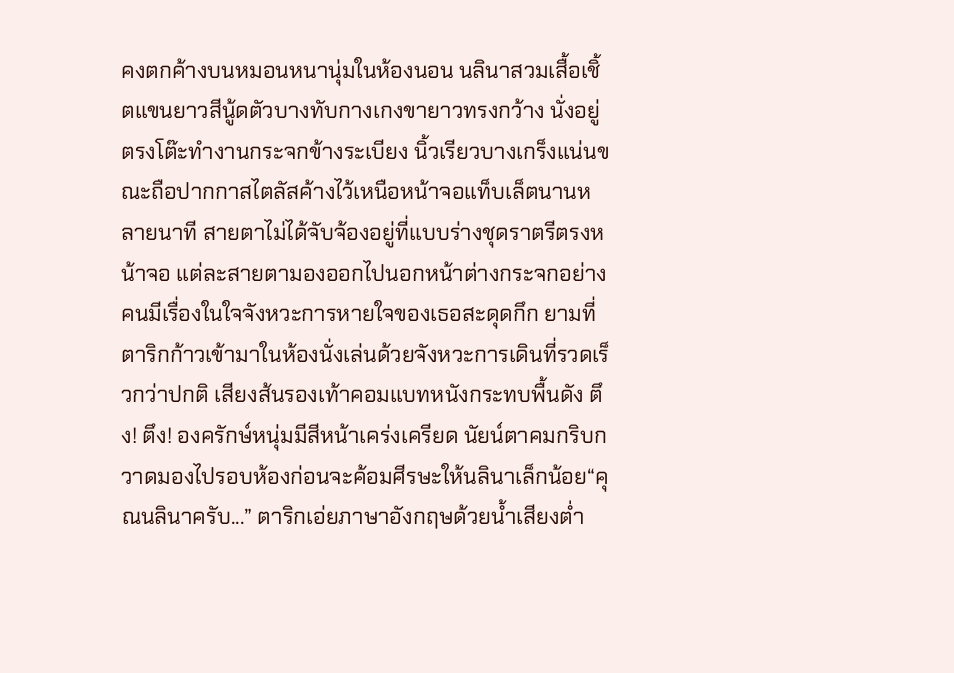คงตกค้างบนหมอนหนานุ่มในห้องนอน นลินาสวมเสื้อเชิ้ตแขนยาวสีนู้ดตัวบางทับกางเกงขายาวทรงกว้าง นั่งอยู่ตรงโต๊ะทำงานกระจกข้างระเบียง นิ้วเรียวบางเกร็งแน่นขณะถือปากกาสไตลัสค้างไว้เหนือหน้าจอแท็บเล็ตนานหลายนาที สายตาไม่ได้จับจ้องอยู่ที่แบบร่างชุดราตรีตรงหน้าจอ แต่ละสายตามองออกไปนอกหน้าต่างกระจกอย่างคนมีเรื่องในใจจังหวะการหายใจของเธอสะดุดกึก ยามที่ตาริกก้าวเข้ามาในห้องนั่งเล่นด้วยจังหวะการเดินที่รวดเร็วกว่าปกติ เสียงส้นรองเท้าคอมแบทหนังกระทบพื้นดัง ตึง! ตึง! องครักษ์หนุ่มมีสีหน้าเคร่งเครียด นัยน์ตาคมกริบกวาดมองไปรอบห้องก่อนจะค้อมศีรษะให้นลินาเล็กน้อย“คุณนลินาครับ...” ตาริกเอ่ยภาษาอังกฤษด้วยน้ำเสียงต่ำ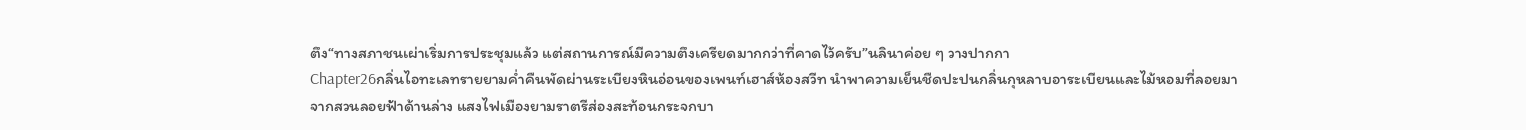ตึง“ทางสภาชนเผ่าเริ่มการประชุมแล้ว แต่สถานการณ์มีความตึงเครียดมากกว่าที่คาดไว้ครับ”นลินาค่อย ๆ วางปากกา
Chapter26กลิ่นไอทะเลทรายยามค่ำคืนพัดผ่านระเบียงหินอ่อนของเพนท์เฮาส์ห้องสวีท นำพาความเย็นชืดปะปนกลิ่นกุหลาบอาระเบียนและไม้หอมที่ลอยมาจากสวนลอยฟ้าด้านล่าง แสงไฟเมืองยามราตรีส่องสะท้อนกระจกบา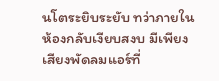นโตระยิบระยับ ทว่าภายในห้องกลับเงียบสงบ มีเพียงเสียงพัดลมแอร์ที่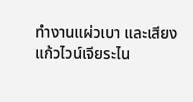ทำงานแผ่วเบา และเสียงแก้วไวน์เจียระไน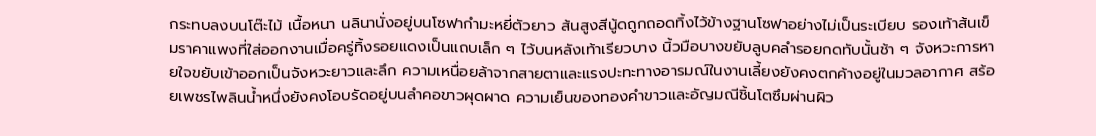กระทบลงบนโต๊ะไม้ เนื้อหนา นลินานั่งอยู่บนโซฟากำมะหยี่ตัวยาว ส้นสูงสีนู้ดถูกถอดทิ้งไว้ข้างฐานโซฟาอย่างไม่เป็นระเบียบ รองเท้าส้นเข็มราคาแพงที่ใส่ออกงานเมื่อครู่ทิ้งรอยแดงเป็นแถบเล็ก ๆ ไว้บนหลังเท้าเรียวบาง นิ้วมือบางขยับลูบคลำรอยกดทับนั้นช้า ๆ จังหวะการหายใจขยับเข้าออกเป็นจังหวะยาวและลึก ความเหนื่อยล้าจากสายตาและแรงปะทะทางอารมณ์ในงานเลี้ยงยังคงตกค้างอยู่ในมวลอากาศ สร้อยเพชรไพลินน้ำหนึ่งยังคงโอบรัดอยู่บนลำคอขาวผุดผาด ความเย็นของทองคำขาวและอัญมณีชิ้นโตซึมผ่านผิว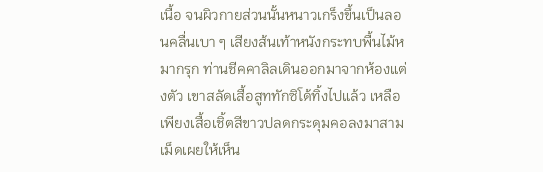เนื้อ จนผิวกายส่วนนั้นหนาวเกร็งขึ้นเป็นลอนคลื่นเบา ๆ เสียงส้นเท้าหนังกระทบพื้นไม้หมากรุก ท่านชีคคาลิลเดินออกมาจากห้องแต่งตัว เขาสลัดเสื้อสูททักซิโด้ทิ้งไปแล้ว เหลือเพียงเสื้อเชิ้ตสีขาวปลดกระดุมคอลงมาสามเม็ดเผยให้เห็น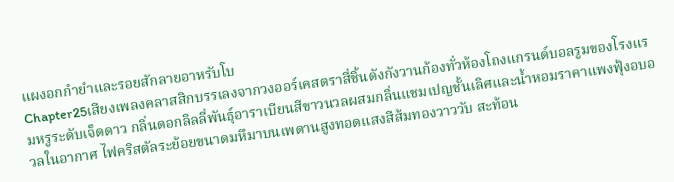แผงอกกำยำและรอยสักลายอาหรับโบ
Chapter25เสียงเพลงคลาสสิกบรรเลงจากวงออร์เคสตราสี่ชิ้นดังกังวานก้องทั่วห้องโถงแกรนด์บอลรูมของโรงแรมหรูระดับเจ็ดดาว กลิ่นดอกลิลลี่พันธุ์อาราเบียนสีขาวนวลผสมกลิ่นแชมเปญชั้นเลิศและน้ำหอมราคาแพงฟุ้งอบอวลในอากาศ ไฟคริสตัลระย้อยขนาดมหึมาบนเพดานสูงทอดแสงสีส้มทองวาววับ สะท้อน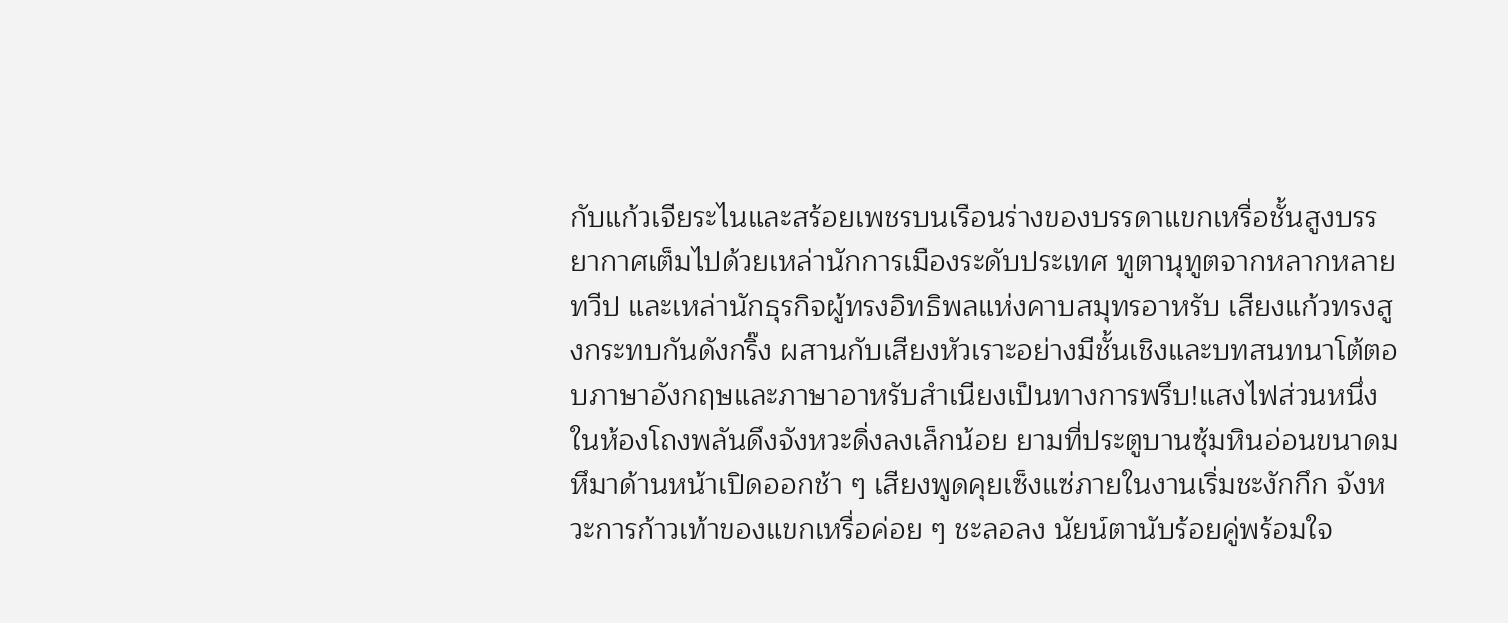กับแก้วเจียระไนและสร้อยเพชรบนเรือนร่างของบรรดาแขกเหรื่อชั้นสูงบรรยากาศเต็มไปด้วยเหล่านักการเมืองระดับประเทศ ทูตานุทูตจากหลากหลายทวีป และเหล่านักธุรกิจผู้ทรงอิทธิพลแห่งคาบสมุทรอาหรับ เสียงแก้วทรงสูงกระทบกันดังกริ๊ง ผสานกับเสียงหัวเราะอย่างมีชั้นเชิงและบทสนทนาโต้ตอบภาษาอังกฤษและภาษาอาหรับสำเนียงเป็นทางการพรึบ!แสงไฟส่วนหนึ่งในห้องโถงพลันดึงจังหวะดิ่งลงเล็กน้อย ยามที่ประตูบานซุ้มหินอ่อนขนาดมหึมาด้านหน้าเปิดออกช้า ๆ เสียงพูดคุยเซ็งแซ่ภายในงานเริ่มชะงักกึก จังหวะการก้าวเท้าของแขกเหรื่อค่อย ๆ ชะลอลง นัยน์ตานับร้อยคู่พร้อมใจ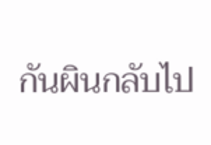กันผินกลับไป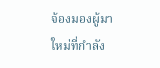จ้องมองผู้มาใหม่ที่กำลัง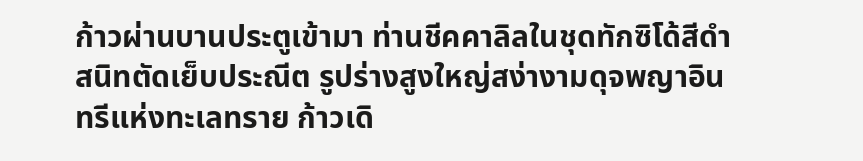ก้าวผ่านบานประตูเข้ามา ท่านชีคคาลิลในชุดทักซิโด้สีดำสนิทตัดเย็บประณีต รูปร่างสูงใหญ่สง่างามดุจพญาอินทรีแห่งทะเลทราย ก้าวเดิ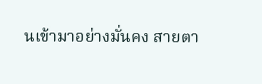นเข้ามาอย่างมั่นคง สายตา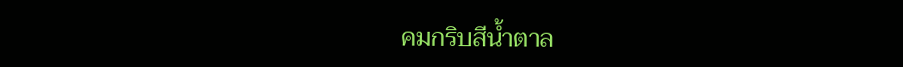คมกริบสีน้ำตาล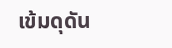เข้มดุดัน